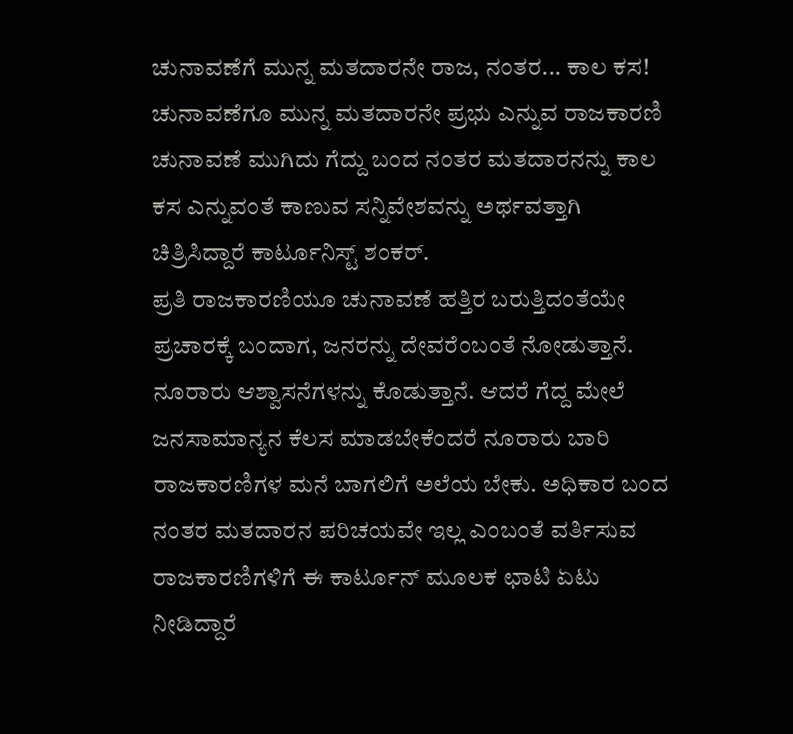ಚುನಾವಣೆಗೆ ಮುನ್ನ ಮತದಾರನೇ ರಾಜ, ನಂತರ... ಕಾಲ ಕಸ!
ಚುನಾವಣೆಗೂ ಮುನ್ನ ಮತದಾರನೇ ಪ್ರಭು ಎನ್ನುವ ರಾಜಕಾರಣಿ ಚುನಾವಣೆ ಮುಗಿದು ಗೆದ್ದು ಬಂದ ನಂತರ ಮತದಾರನನ್ನು ಕಾಲ ಕಸ ಎನ್ನುವಂತೆ ಕಾಣುವ ಸನ್ನಿವೇಶವನ್ನು ಅರ್ಥವತ್ತಾಗಿ ಚಿತ್ರಿಸಿದ್ದಾರೆ ಕಾರ್ಟೂನಿಸ್ಟ್ ಶಂಕರ್.
ಪ್ರತಿ ರಾಜಕಾರಣಿಯೂ ಚುನಾವಣೆ ಹತ್ತಿರ ಬರುತ್ತಿದಂತೆಯೇ ಪ್ರಚಾರಕ್ಕೆ ಬಂದಾಗ, ಜನರನ್ನು ದೇವರೆಂಬಂತೆ ನೋಡುತ್ತಾನೆ. ನೂರಾರು ಆಶ್ವಾಸನೆಗಳನ್ನು ಕೊಡುತ್ತಾನೆ. ಆದರೆ ಗೆದ್ದ ಮೇಲೆ ಜನಸಾಮಾನ್ಯನ ಕೆಲಸ ಮಾಡಬೇಕೆಂದರೆ ನೂರಾರು ಬಾರಿ ರಾಜಕಾರಣಿಗಳ ಮನೆ ಬಾಗಲಿಗೆ ಅಲೆಯ ಬೇಕು. ಅಧಿಕಾರ ಬಂದ ನಂತರ ಮತದಾರನ ಪರಿಚಯವೇ ಇಲ್ಲ ಎಂಬಂತೆ ವರ್ತಿಸುವ ರಾಜಕಾರಣಿಗಳಿಗೆ ಈ ಕಾರ್ಟೂನ್ ಮೂಲಕ ಛಾಟಿ ಏಟು ನೀಡಿದ್ದಾರೆ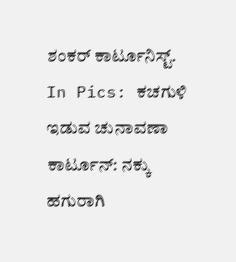ಶಂಕರ್ ಕಾರ್ಟೂನಿಸ್ಟ್.
In Pics: ಕಚಗುಳಿ ಇಡುವ ಚುನಾವಣಾ ಕಾರ್ಟೂನ್: ನಕ್ಕು ಹಗುರಾಗಿ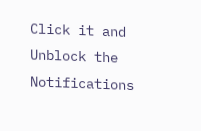Click it and Unblock the Notifications